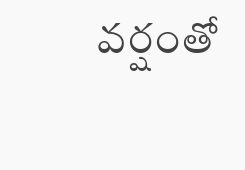వర్షంతో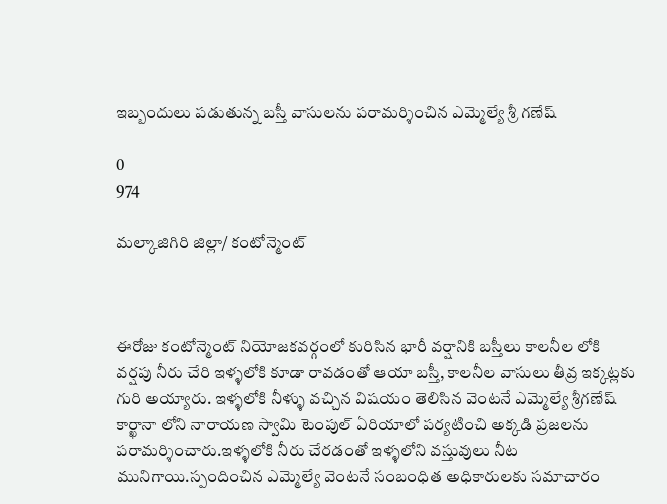ఇబ్బందులు పడుతున్న బస్తీ వాసులను పరామర్శించిన ఎమ్మెల్యే శ్రీ గణేష్

0
974

మల్కాజిగిరి జిల్లా/ కంటోన్మెంట్



ఈరోజు కంటోన్మెంట్ నియోజకవర్గంలో కురిసిన భారీ వర్షానికి బస్తీలు కాలనీల లోకి వర్షపు నీరు చేరి ఇళ్ళలోకి కూడా రావడంతో ఆయా బస్తీ, కాలనీల వాసులు తీవ్ర ఇక్కట్లకు గురి అయ్యారు. ఇళ్ళలోకి నీళ్ళు వచ్చిన విషయం తెలిసిన వెంటనే ఎమ్మెల్యే శ్రీగణేష్ కార్ఖానా లోని నారాయణ స్వామి టెంపుల్ ఏరియాలో పర్యటించి అక్కడి ప్రజలను పరామర్శించారు.ఇళ్ళలోకి నీరు చేరడంతో ఇళ్ళలోని వస్తువులు నీట మునిగాయి.స్పందించిన ఎమ్మెల్యే వెంటనే సంబంధిత అధికారులకు సమాచారం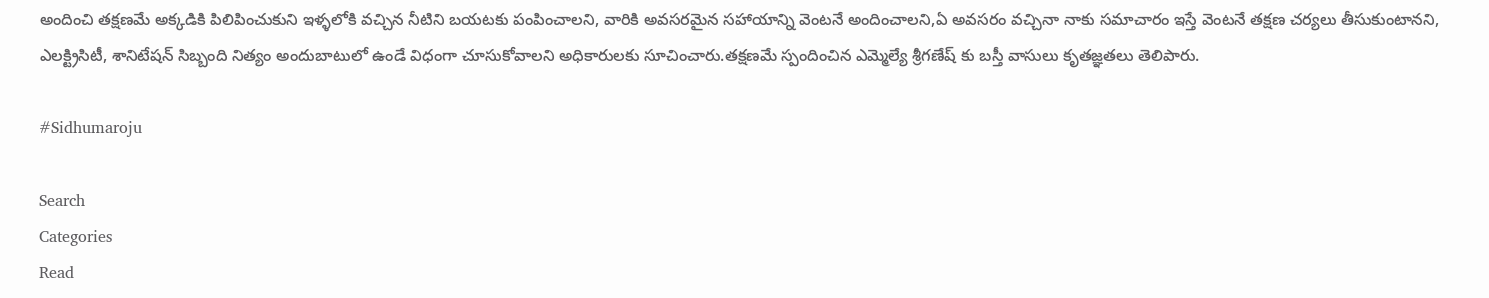అందించి తక్షణమే అక్కడికి పిలిపించుకుని ఇళ్ళలోకి వచ్చిన నీటిని బయటకు పంపించాలని, వారికి అవసరమైన సహాయాన్ని వెంటనే అందించాలని,ఏ అవసరం వచ్చినా నాకు సమాచారం ఇస్తే వెంటనే తక్షణ చర్యలు తీసుకుంటానని, ఎలక్ట్రిసిటీ, శానిటేషన్ సిబ్బంది నిత్యం అందుబాటులో ఉండే విధంగా చూసుకోవాలని అధికారులకు సూచించారు.తక్షణమే స్పందించిన ఎమ్మెల్యే శ్రీగణేష్ కు బస్తీ వాసులు కృతజ్ఞతలు తెలిపారు.

#Sidhumaroju

Search
Categories
Read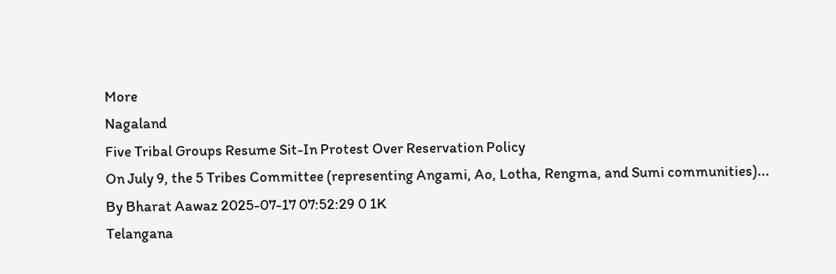More
Nagaland
Five Tribal Groups Resume Sit-In Protest Over Reservation Policy
On July 9, the 5 Tribes Committee (representing Angami, Ao, Lotha, Rengma, and Sumi communities)...
By Bharat Aawaz 2025-07-17 07:52:29 0 1K
Telangana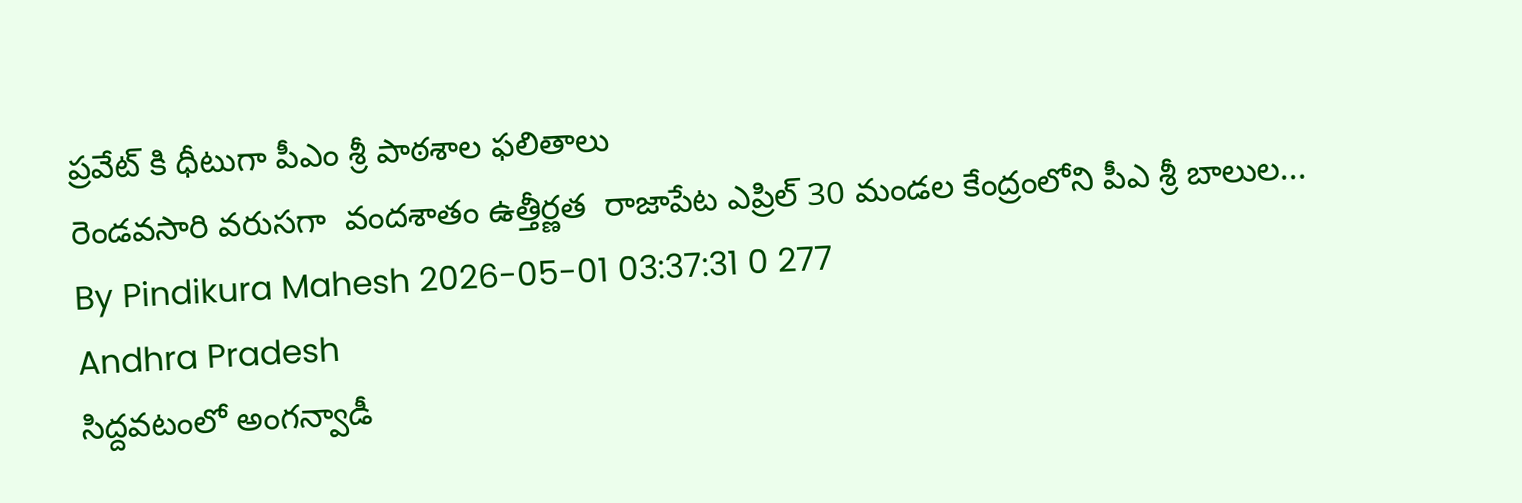ప్రవేట్ కి ధీటుగా పీఎం శ్రీ పాఠశాల ఫలితాలు
రెండవసారి వరుసగా  వందశాతం ఉత్తీర్ణత  రాజాపేట ఎప్రిల్ 30 మండల కేంద్రంలోని పీఎ శ్రీ బాలుల...
By Pindikura Mahesh 2026-05-01 03:37:31 0 277
Andhra Pradesh
సిద్దవటంలో అంగన్వాడీ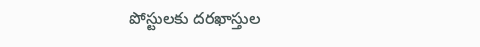పోస్టులకు దరఖాస్తుల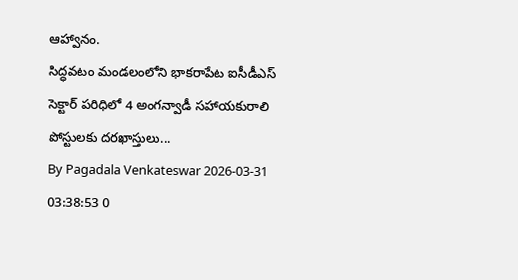ఆహ్వానం.
సిద్ధవటం మండలంలోని భాకరాపేట ఐసీడీఎస్ సెక్టార్ పరిధిలో 4 అంగన్వాడీ సహాయకురాలి పోస్టులకు దరఖాస్తులు...
By Pagadala Venkateswar 2026-03-31 03:38:53 0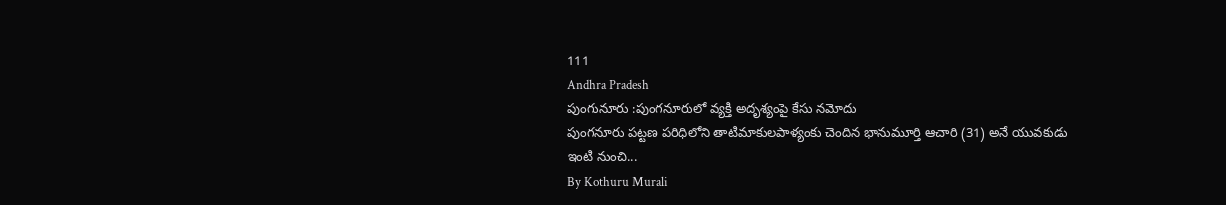111
Andhra Pradesh
పుంగునూరు :పుంగనూరులో వ్యక్తి అదృశ్యంపై కేసు నమోదు
పుంగనూరు పట్టణ పరిధిలోని తాటిమాకులపాళ్యంకు చెందిన భానుమూర్తి ఆచారి (31) అనే యువకుడు ఇంటి నుంచి...
By Kothuru Murali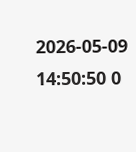2026-05-09 14:50:50 0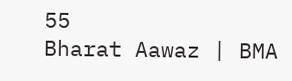55
Bharat Aawaz | BMA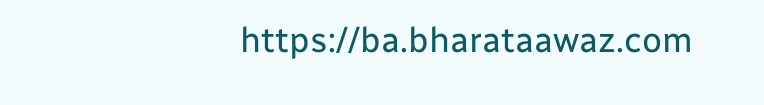https://ba.bharataawaz.com